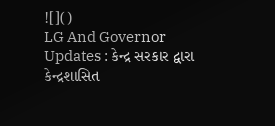![]()
LG And Governor Updates : કેન્દ્ર સરકાર દ્વારા કેન્દ્રશાસિત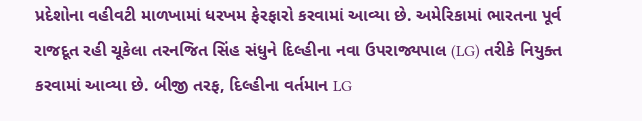પ્રદેશોના વહીવટી માળખામાં ધરખમ ફેરફારો કરવામાં આવ્યા છે. અમેરિકામાં ભારતના પૂર્વ રાજદૂત રહી ચૂકેલા તરનજિત સિંહ સંધુને દિલ્હીના નવા ઉપરાજ્યપાલ (LG) તરીકે નિયુક્ત કરવામાં આવ્યા છે. બીજી તરફ, દિલ્હીના વર્તમાન LG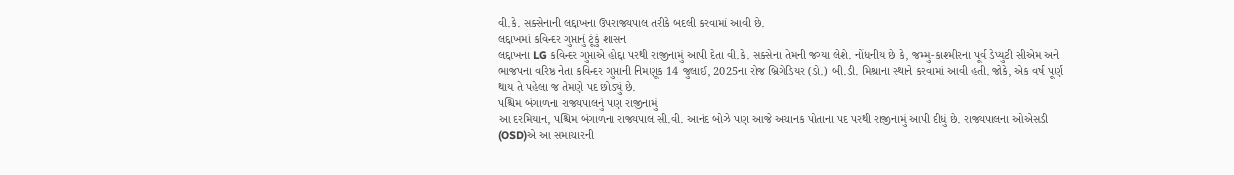વી.કે. સક્સેનાની લદ્દાખના ઉપરાજ્યપાલ તરીકે બદલી કરવામાં આવી છે.
લદ્દાખમાં કવિન્દર ગુપ્તાનું ટૂંકું શાસન
લદ્દાખના LG કવિન્દર ગુપ્તાએ હોદ્દા પરથી રાજીનામું આપી દેતા વી.કે. સક્સેના તેમની જગ્યા લેશે. નોંધનીય છે કે, જમ્મુ-કાશ્મીરના પૂર્વ ડેપ્યુટી સીએમ અને ભાજપના વરિષ્ઠ નેતા કવિન્દર ગુપ્તાની નિમણૂક 14 જુલાઈ, 2025ના રોજ બ્રિગેડિયર (ડો.) બી.ડી. મિશ્રાના સ્થાને કરવામાં આવી હતી. જોકે, એક વર્ષ પૂર્ણ થાય તે પહેલા જ તેમણે પદ છોડ્યું છે.
પશ્ચિમ બંગાળના રાજ્યપાલનું પણ રાજીનામું
આ દરમિયાન, પશ્ચિમ બંગાળના રાજ્યપાલ સી.વી. આનંદ બોઝે પણ આજે અચાનક પોતાના પદ પરથી રાજીનામું આપી દીધું છે. રાજ્યપાલના ઓએસડી (OSD)એ આ સમાચારની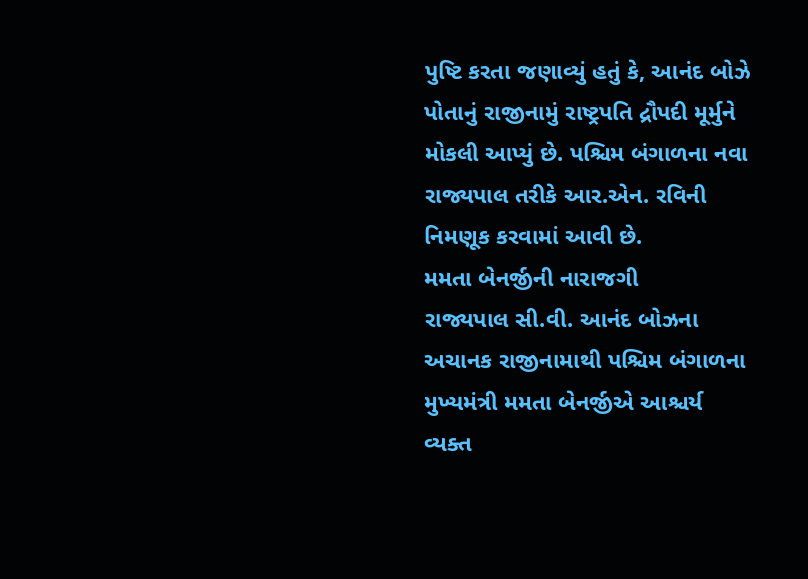પુષ્ટિ કરતા જણાવ્યું હતું કે, આનંદ બોઝે પોતાનું રાજીનામું રાષ્ટ્રપતિ દ્રૌપદી મૂર્મુને મોકલી આપ્યું છે. પશ્ચિમ બંગાળના નવા રાજ્યપાલ તરીકે આર.એન. રવિની નિમણૂક કરવામાં આવી છે.
મમતા બેનર્જીની નારાજગી
રાજ્યપાલ સી.વી. આનંદ બોઝના અચાનક રાજીનામાથી પશ્ચિમ બંગાળના મુખ્યમંત્રી મમતા બેનર્જીએ આશ્ચર્ય વ્યક્ત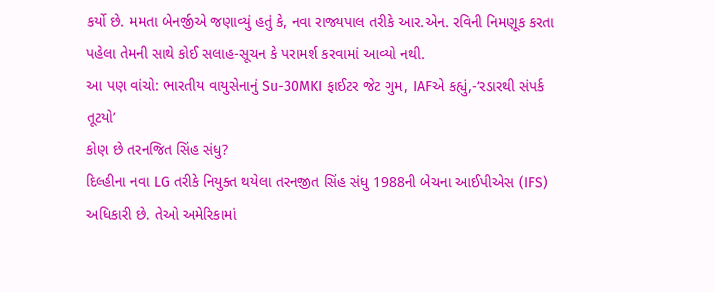કર્યો છે. મમતા બેનર્જીએ જણાવ્યું હતું કે, નવા રાજ્યપાલ તરીકે આર.એન. રવિની નિમણૂક કરતા પહેલા તેમની સાથે કોઈ સલાહ-સૂચન કે પરામર્શ કરવામાં આવ્યો નથી.
આ પણ વાંચો: ભારતીય વાયુસેનાનું Su-30MKI ફાઈટર જેટ ગુમ, IAFએ કહ્યું,-‘રડારથી સંપર્ક તૂટયો’
કોણ છે તરનજિત સિંહ સંધુ?
દિલ્હીના નવા LG તરીકે નિયુક્ત થયેલા તરનજીત સિંહ સંધુ 1988ની બેચના આઈપીએસ (IFS) અધિકારી છે. તેઓ અમેરિકામાં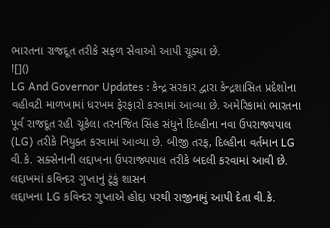ભારતના રાજદૂત તરીકે સફળ સેવાઓ આપી ચૂક્યા છે.
![]()
LG And Governor Updates : કેન્દ્ર સરકાર દ્વારા કેન્દ્રશાસિત પ્રદેશોના વહીવટી માળખામાં ધરખમ ફેરફારો કરવામાં આવ્યા છે. અમેરિકામાં ભારતના પૂર્વ રાજદૂત રહી ચૂકેલા તરનજિત સિંહ સંધુને દિલ્હીના નવા ઉપરાજ્યપાલ (LG) તરીકે નિયુક્ત કરવામાં આવ્યા છે. બીજી તરફ, દિલ્હીના વર્તમાન LG વી.કે. સક્સેનાની લદ્દાખના ઉપરાજ્યપાલ તરીકે બદલી કરવામાં આવી છે.
લદ્દાખમાં કવિન્દર ગુપ્તાનું ટૂંકું શાસન
લદ્દાખના LG કવિન્દર ગુપ્તાએ હોદ્દા પરથી રાજીનામું આપી દેતા વી.કે.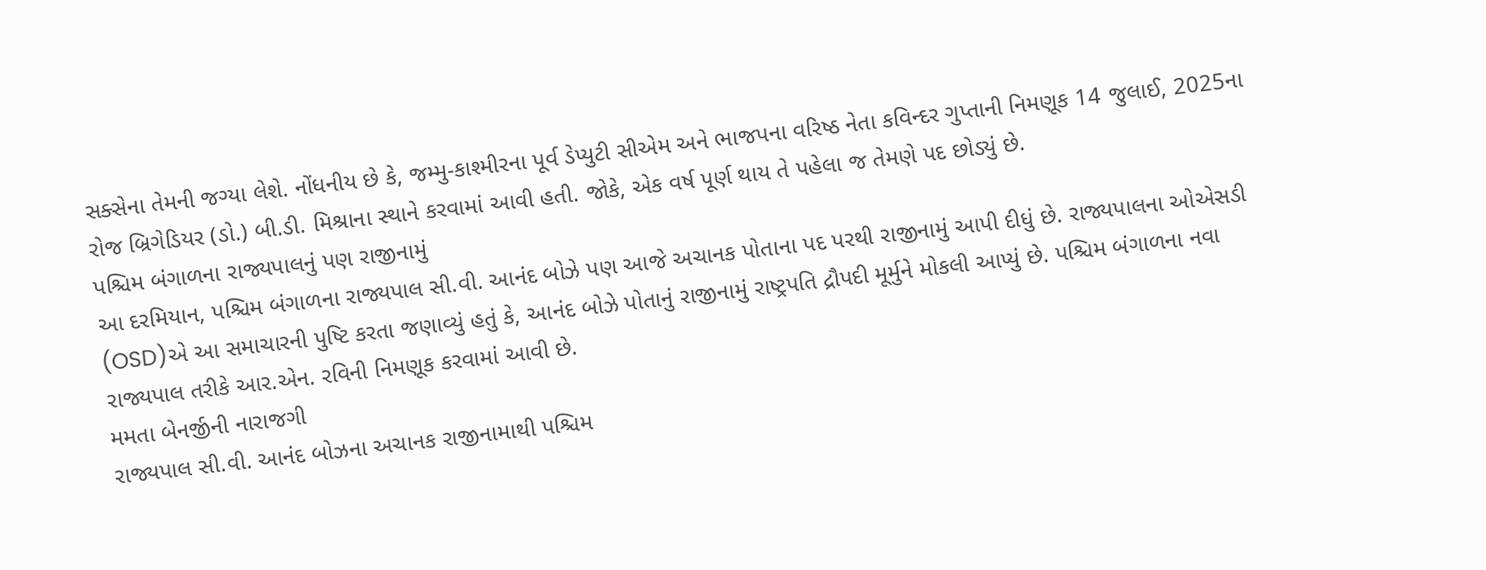સક્સેના તેમની જગ્યા લેશે. નોંધનીય છે કે, જમ્મુ-કાશ્મીરના પૂર્વ ડેપ્યુટી સીએમ અને ભાજપના વરિષ્ઠ નેતા કવિન્દર ગુપ્તાની નિમણૂક 14 જુલાઈ, 2025ના રોજ બ્રિગેડિયર (ડો.) બી.ડી. મિશ્રાના સ્થાને કરવામાં આવી હતી. જોકે, એક વર્ષ પૂર્ણ થાય તે પહેલા જ તેમણે પદ છોડ્યું છે.
પશ્ચિમ બંગાળના રાજ્યપાલનું પણ રાજીનામું
આ દરમિયાન, પશ્ચિમ બંગાળના રાજ્યપાલ સી.વી. આનંદ બોઝે પણ આજે અચાનક પોતાના પદ પરથી રાજીનામું આપી દીધું છે. રાજ્યપાલના ઓએસડી (OSD)એ આ સમાચારની પુષ્ટિ કરતા જણાવ્યું હતું કે, આનંદ બોઝે પોતાનું રાજીનામું રાષ્ટ્રપતિ દ્રૌપદી મૂર્મુને મોકલી આપ્યું છે. પશ્ચિમ બંગાળના નવા રાજ્યપાલ તરીકે આર.એન. રવિની નિમણૂક કરવામાં આવી છે.
મમતા બેનર્જીની નારાજગી
રાજ્યપાલ સી.વી. આનંદ બોઝના અચાનક રાજીનામાથી પશ્ચિમ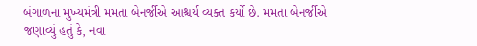બંગાળના મુખ્યમંત્રી મમતા બેનર્જીએ આશ્ચર્ય વ્યક્ત કર્યો છે. મમતા બેનર્જીએ જણાવ્યું હતું કે, નવા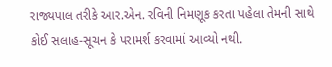રાજ્યપાલ તરીકે આર.એન. રવિની નિમણૂક કરતા પહેલા તેમની સાથે કોઈ સલાહ-સૂચન કે પરામર્શ કરવામાં આવ્યો નથી.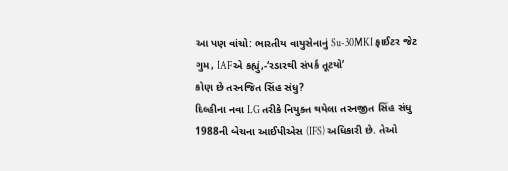આ પણ વાંચો: ભારતીય વાયુસેનાનું Su-30MKI ફાઈટર જેટ ગુમ, IAFએ કહ્યું,-‘રડારથી સંપર્ક તૂટયો’
કોણ છે તરનજિત સિંહ સંધુ?
દિલ્હીના નવા LG તરીકે નિયુક્ત થયેલા તરનજીત સિંહ સંધુ 1988ની બેચના આઈપીએસ (IFS) અધિકારી છે. તેઓ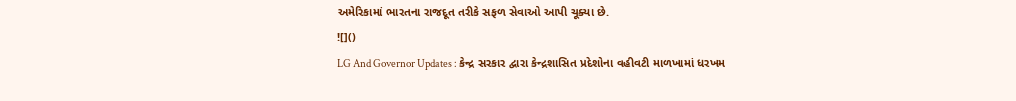અમેરિકામાં ભારતના રાજદૂત તરીકે સફળ સેવાઓ આપી ચૂક્યા છે.
![]()
LG And Governor Updates : કેન્દ્ર સરકાર દ્વારા કેન્દ્રશાસિત પ્રદેશોના વહીવટી માળખામાં ધરખમ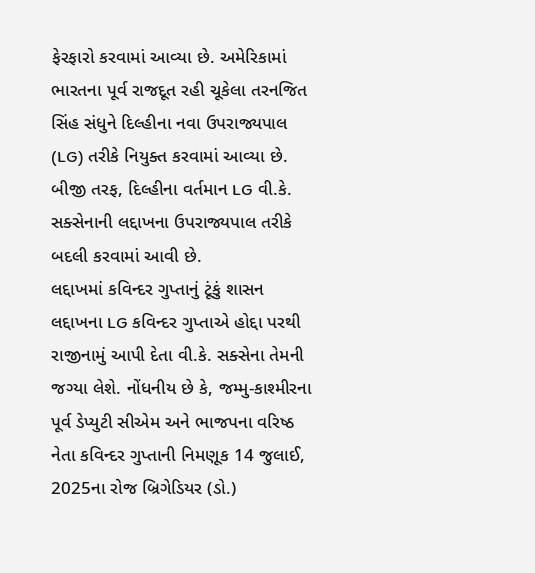ફેરફારો કરવામાં આવ્યા છે. અમેરિકામાં ભારતના પૂર્વ રાજદૂત રહી ચૂકેલા તરનજિત સિંહ સંધુને દિલ્હીના નવા ઉપરાજ્યપાલ (LG) તરીકે નિયુક્ત કરવામાં આવ્યા છે. બીજી તરફ, દિલ્હીના વર્તમાન LG વી.કે. સક્સેનાની લદ્દાખના ઉપરાજ્યપાલ તરીકે બદલી કરવામાં આવી છે.
લદ્દાખમાં કવિન્દર ગુપ્તાનું ટૂંકું શાસન
લદ્દાખના LG કવિન્દર ગુપ્તાએ હોદ્દા પરથી રાજીનામું આપી દેતા વી.કે. સક્સેના તેમની જગ્યા લેશે. નોંધનીય છે કે, જમ્મુ-કાશ્મીરના પૂર્વ ડેપ્યુટી સીએમ અને ભાજપના વરિષ્ઠ નેતા કવિન્દર ગુપ્તાની નિમણૂક 14 જુલાઈ, 2025ના રોજ બ્રિગેડિયર (ડો.)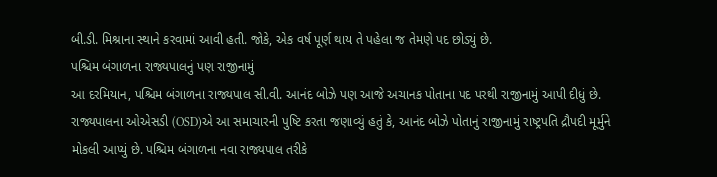બી.ડી. મિશ્રાના સ્થાને કરવામાં આવી હતી. જોકે, એક વર્ષ પૂર્ણ થાય તે પહેલા જ તેમણે પદ છોડ્યું છે.
પશ્ચિમ બંગાળના રાજ્યપાલનું પણ રાજીનામું
આ દરમિયાન, પશ્ચિમ બંગાળના રાજ્યપાલ સી.વી. આનંદ બોઝે પણ આજે અચાનક પોતાના પદ પરથી રાજીનામું આપી દીધું છે. રાજ્યપાલના ઓએસડી (OSD)એ આ સમાચારની પુષ્ટિ કરતા જણાવ્યું હતું કે, આનંદ બોઝે પોતાનું રાજીનામું રાષ્ટ્રપતિ દ્રૌપદી મૂર્મુને મોકલી આપ્યું છે. પશ્ચિમ બંગાળના નવા રાજ્યપાલ તરીકે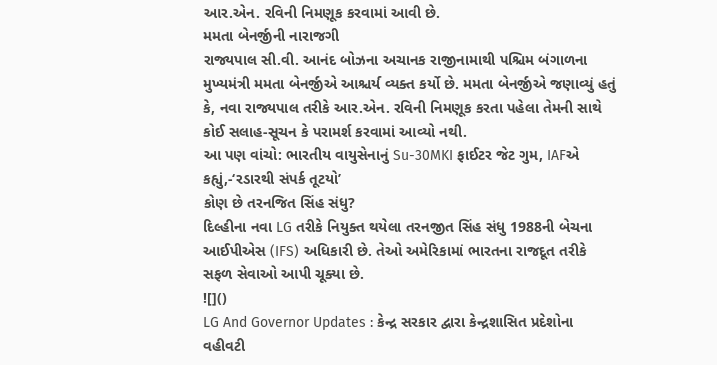આર.એન. રવિની નિમણૂક કરવામાં આવી છે.
મમતા બેનર્જીની નારાજગી
રાજ્યપાલ સી.વી. આનંદ બોઝના અચાનક રાજીનામાથી પશ્ચિમ બંગાળના મુખ્યમંત્રી મમતા બેનર્જીએ આશ્ચર્ય વ્યક્ત કર્યો છે. મમતા બેનર્જીએ જણાવ્યું હતું કે, નવા રાજ્યપાલ તરીકે આર.એન. રવિની નિમણૂક કરતા પહેલા તેમની સાથે કોઈ સલાહ-સૂચન કે પરામર્શ કરવામાં આવ્યો નથી.
આ પણ વાંચો: ભારતીય વાયુસેનાનું Su-30MKI ફાઈટર જેટ ગુમ, IAFએ કહ્યું,-‘રડારથી સંપર્ક તૂટયો’
કોણ છે તરનજિત સિંહ સંધુ?
દિલ્હીના નવા LG તરીકે નિયુક્ત થયેલા તરનજીત સિંહ સંધુ 1988ની બેચના આઈપીએસ (IFS) અધિકારી છે. તેઓ અમેરિકામાં ભારતના રાજદૂત તરીકે સફળ સેવાઓ આપી ચૂક્યા છે.
![]()
LG And Governor Updates : કેન્દ્ર સરકાર દ્વારા કેન્દ્રશાસિત પ્રદેશોના વહીવટી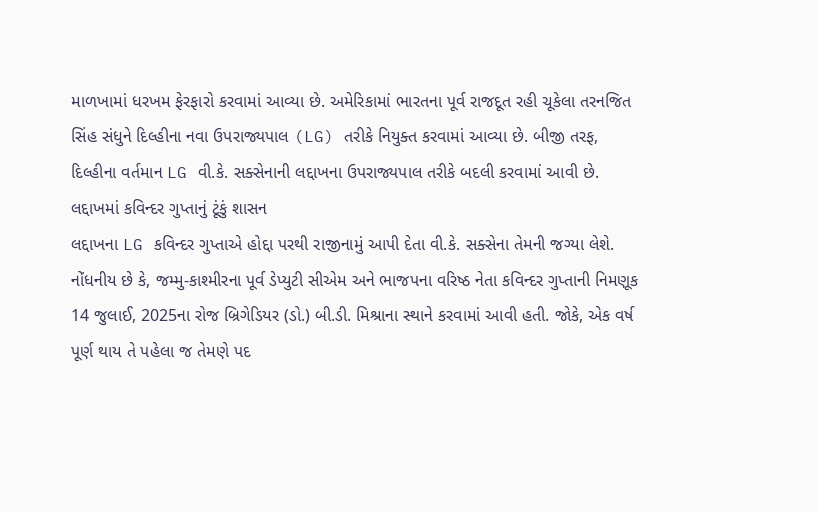માળખામાં ધરખમ ફેરફારો કરવામાં આવ્યા છે. અમેરિકામાં ભારતના પૂર્વ રાજદૂત રહી ચૂકેલા તરનજિત સિંહ સંધુને દિલ્હીના નવા ઉપરાજ્યપાલ (LG) તરીકે નિયુક્ત કરવામાં આવ્યા છે. બીજી તરફ, દિલ્હીના વર્તમાન LG વી.કે. સક્સેનાની લદ્દાખના ઉપરાજ્યપાલ તરીકે બદલી કરવામાં આવી છે.
લદ્દાખમાં કવિન્દર ગુપ્તાનું ટૂંકું શાસન
લદ્દાખના LG કવિન્દર ગુપ્તાએ હોદ્દા પરથી રાજીનામું આપી દેતા વી.કે. સક્સેના તેમની જગ્યા લેશે. નોંધનીય છે કે, જમ્મુ-કાશ્મીરના પૂર્વ ડેપ્યુટી સીએમ અને ભાજપના વરિષ્ઠ નેતા કવિન્દર ગુપ્તાની નિમણૂક 14 જુલાઈ, 2025ના રોજ બ્રિગેડિયર (ડો.) બી.ડી. મિશ્રાના સ્થાને કરવામાં આવી હતી. જોકે, એક વર્ષ પૂર્ણ થાય તે પહેલા જ તેમણે પદ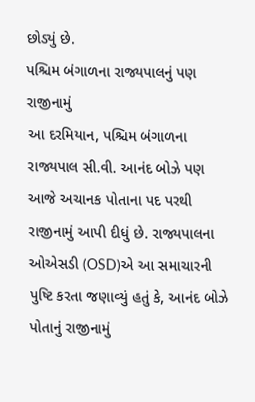છોડ્યું છે.
પશ્ચિમ બંગાળના રાજ્યપાલનું પણ રાજીનામું
આ દરમિયાન, પશ્ચિમ બંગાળના રાજ્યપાલ સી.વી. આનંદ બોઝે પણ આજે અચાનક પોતાના પદ પરથી રાજીનામું આપી દીધું છે. રાજ્યપાલના ઓએસડી (OSD)એ આ સમાચારની પુષ્ટિ કરતા જણાવ્યું હતું કે, આનંદ બોઝે પોતાનું રાજીનામું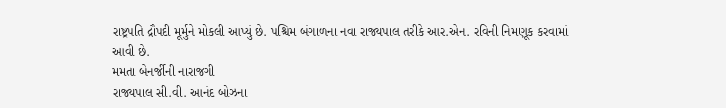રાષ્ટ્રપતિ દ્રૌપદી મૂર્મુને મોકલી આપ્યું છે. પશ્ચિમ બંગાળના નવા રાજ્યપાલ તરીકે આર.એન. રવિની નિમણૂક કરવામાં આવી છે.
મમતા બેનર્જીની નારાજગી
રાજ્યપાલ સી.વી. આનંદ બોઝના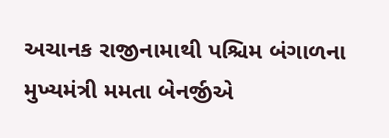અચાનક રાજીનામાથી પશ્ચિમ બંગાળના મુખ્યમંત્રી મમતા બેનર્જીએ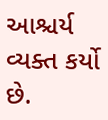આશ્ચર્ય વ્યક્ત કર્યો છે.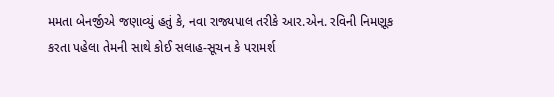મમતા બેનર્જીએ જણાવ્યું હતું કે, નવા રાજ્યપાલ તરીકે આર.એન. રવિની નિમણૂક કરતા પહેલા તેમની સાથે કોઈ સલાહ-સૂચન કે પરામર્શ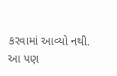કરવામાં આવ્યો નથી.
આ પણ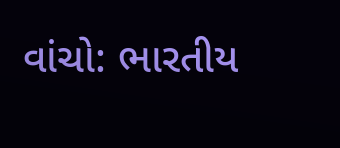વાંચો: ભારતીય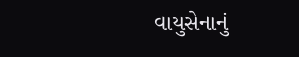વાયુસેનાનું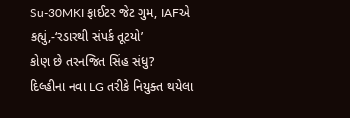Su-30MKI ફાઈટર જેટ ગુમ, IAFએ કહ્યું,-‘રડારથી સંપર્ક તૂટયો’
કોણ છે તરનજિત સિંહ સંધુ?
દિલ્હીના નવા LG તરીકે નિયુક્ત થયેલા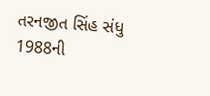તરનજીત સિંહ સંધુ 1988ની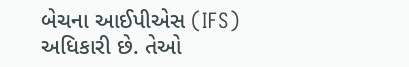બેચના આઈપીએસ (IFS) અધિકારી છે. તેઓ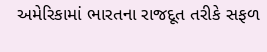અમેરિકામાં ભારતના રાજદૂત તરીકે સફળ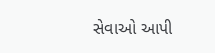સેવાઓ આપી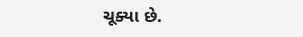ચૂક્યા છે.